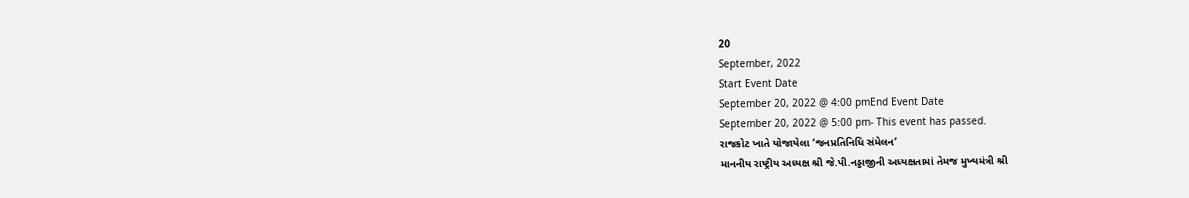20
September, 2022
Start Event Date
September 20, 2022 @ 4:00 pmEnd Event Date
September 20, 2022 @ 5:00 pm- This event has passed.
રાજકોટ ખાતે યોજાયેલા ‘જનપ્રતિનિધિ સંમેલન’
માનનીય રાષ્ટ્રીય અધ્યક્ષ શ્રી જે.પી.નડ્ડાજીની અધ્યક્ષતામાં તેમજ મુખ્યમંત્રી શ્રી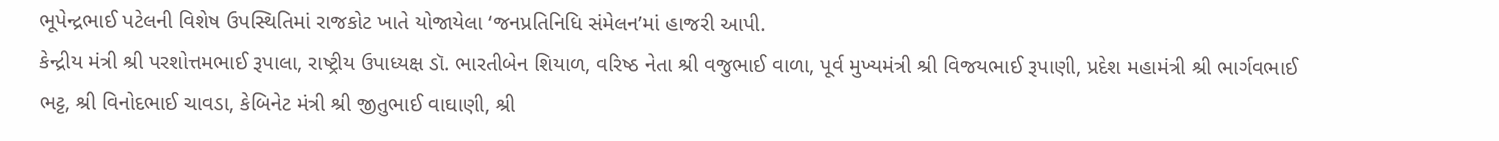ભૂપેન્દ્રભાઈ પટેલની વિશેષ ઉપસ્થિતિમાં રાજકોટ ખાતે યોજાયેલા ‘જનપ્રતિનિધિ સંમેલન’માં હાજરી આપી.
કેન્દ્રીય મંત્રી શ્રી પરશોત્તમભાઈ રૂપાલા, રાષ્ટ્રીય ઉપાધ્યક્ષ ડૉ. ભારતીબેન શિયાળ, વરિષ્ઠ નેતા શ્રી વજુભાઈ વાળા, પૂર્વ મુખ્યમંત્રી શ્રી વિજયભાઈ રૂપાણી, પ્રદેશ મહામંત્રી શ્રી ભાર્ગવભાઈ ભટ્ટ, શ્રી વિનોદભાઈ ચાવડા, કેબિનેટ મંત્રી શ્રી જીતુભાઈ વાઘાણી, શ્રી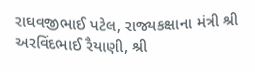રાઘવજીભાઈ પટેલ, રાજ્યકક્ષાના મંત્રી શ્રી અરવિંદભાઈ રૈયાણી, શ્રી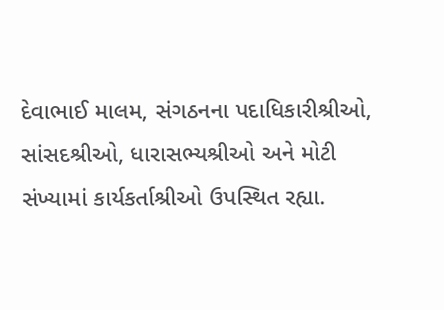દેવાભાઈ માલમ, સંગઠનના પદાધિકારીશ્રીઓ, સાંસદશ્રીઓ, ધારાસભ્યશ્રીઓ અને મોટી સંખ્યામાં કાર્યકર્તાશ્રીઓ ઉપસ્થિત રહ્યા.